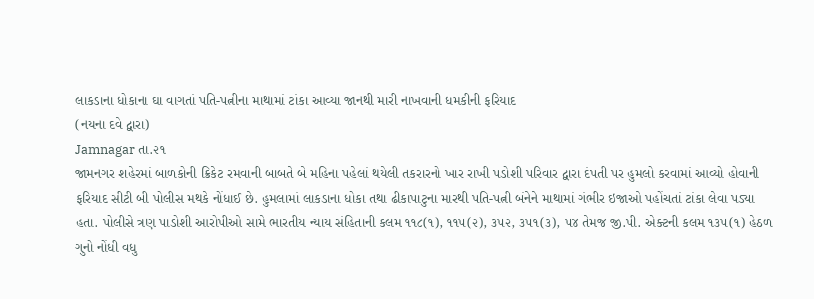લાકડાના ધોકાના ઘા વાગતાં પતિ-પત્નીના માથામાં ટાંકા આવ્યા જાનથી મારી નાખવાની ધમકીની ફરિયાદ
(નયના દવે દ્વારા)
Jamnagar તા.૨૧
જામનગર શહેરમાં બાળકોની ક્રિકેટ રમવાની બાબતે બે મહિના પહેલાં થયેલી તકરારનો ખાર રાખી પડોશી પરિવાર દ્વારા દંપતી પર હુમલો કરવામાં આવ્યો હોવાની ફરિયાદ સીટી બી પોલીસ મથકે નોંધાઈ છે. હુમલામાં લાકડાના ધોકા તથા ઢીકાપાટુના મારથી પતિ-પત્ની બંનેને માથામાં ગંભીર ઇજાઓ પહોંચતાં ટાંકા લેવા પડ્યા હતા. પોલીસે ત્રણ પાડોશી આરોપીઓ સામે ભારતીય ન્યાય સંહિતાની કલમ ૧૧૮(૧), ૧૧૫(૨), ૩૫૨, ૩૫૧(૩), ૫૪ તેમજ જી.પી. એક્ટની કલમ ૧૩૫(૧) હેઠળ ગુનો નોંધી વધુ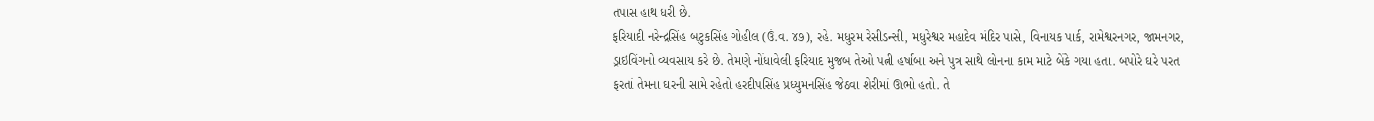તપાસ હાથ ધરી છે.
ફરિયાદી નરેન્દ્રસિંહ બટુકસિંહ ગોહીલ (ઉં.વ. ૪૭), રહે. મધુરમ રેસીડન્સી, મધુરેશ્વર મહાદેવ મંદિર પાસે, વિનાયક પાર્ક, રામેશ્વરનગર, જામનગર, ડ્રાઇવિંગનો વ્યવસાય કરે છે. તેમણે નોંધાવેલી ફરિયાદ મુજબ તેઓ પત્ની હર્ષાબા અને પુત્ર સાથે લોનના કામ માટે બેંકે ગયા હતા. બપોરે ઘરે પરત ફરતાં તેમના ઘરની સામે રહેતો હરદીપસિંહ પ્રધ્યુમનસિંહ જેઠવા શેરીમાં ઊભો હતો. તે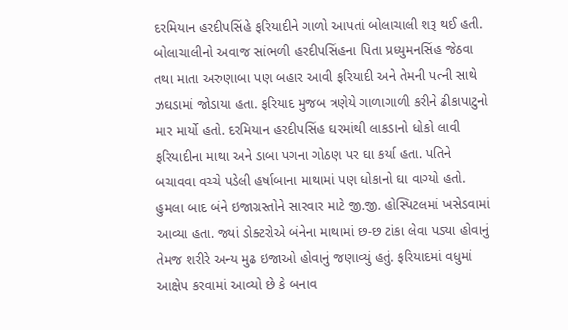દરમિયાન હરદીપસિંહે ફરિયાદીને ગાળો આપતાં બોલાચાલી શરૂ થઈ હતી.
બોલાચાલીનો અવાજ સાંભળી હરદીપસિંહના પિતા પ્રધ્યુમનસિંહ જેઠવા તથા માતા અરુણાબા પણ બહાર આવી ફરિયાદી અને તેમની પત્ની સાથે ઝઘડામાં જોડાયા હતા. ફરિયાદ મુજબ ત્રણેયે ગાળાગાળી કરીને ઢીકાપાટુનો માર માર્યો હતો. દરમિયાન હરદીપસિંહ ઘરમાંથી લાકડાનો ધોકો લાવી ફરિયાદીના માથા અને ડાબા પગના ગોઠણ પર ઘા કર્યા હતા. પતિને બચાવવા વચ્ચે પડેલી હર્ષાબાના માથામાં પણ ધોકાનો ઘા વાગ્યો હતો.
હુમલા બાદ બંને ઇજાગ્રસ્તોને સારવાર માટે જી.જી. હોસ્પિટલમાં ખસેડવામાં આવ્યા હતા. જ્યાં ડોક્ટરોએ બંનેના માથામાં છ-છ ટાંકા લેવા પડ્યા હોવાનું તેમજ શરીરે અન્ય મુઢ ઇજાઓ હોવાનું જણાવ્યું હતું. ફરિયાદમાં વધુમાં આક્ષેપ કરવામાં આવ્યો છે કે બનાવ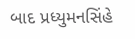બાદ પ્રધ્યુમનસિંહે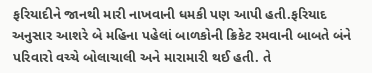ફરિયાદીને જાનથી મારી નાખવાની ધમકી પણ આપી હતી.ફરિયાદ અનુસાર આશરે બે મહિના પહેલાં બાળકોની ક્રિકેટ રમવાની બાબતે બંને પરિવારો વચ્ચે બોલાચાલી અને મારામારી થઈ હતી. તે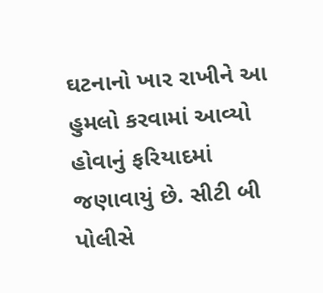ઘટનાનો ખાર રાખીને આ હુમલો કરવામાં આવ્યો હોવાનું ફરિયાદમાં જણાવાયું છે. સીટી બી પોલીસે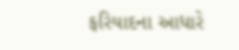ફરિયાદના આધારે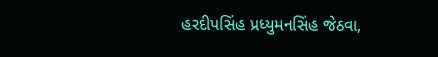હરદીપસિંહ પ્રધ્યુમનસિંહ જેઠવા,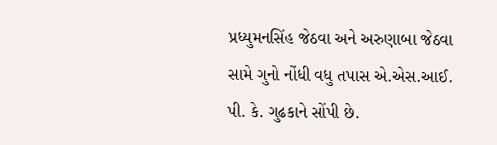પ્રધ્યુમનસિંહ જેઠવા અને અરુણાબા જેઠવા સામે ગુનો નોંધી વધુ તપાસ એ.એસ.આઈ. પી. કે. ગુઢકાને સોંપી છે.